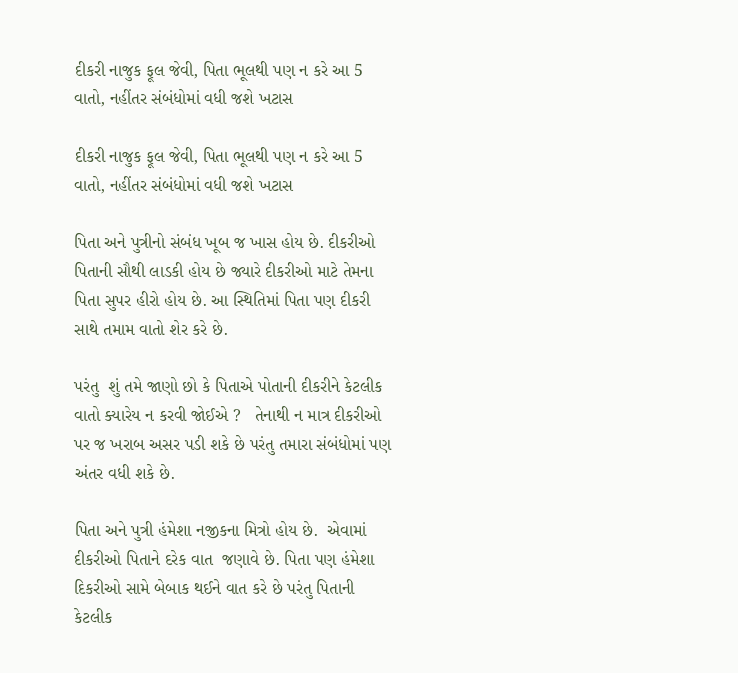દીકરી નાજુક ફૂલ જેવી, પિતા ભૂલથી પણ ન કરે આ 5 વાતો, નહીંતર સંબંધોમાં વધી જશે ખટાસ

દીકરી નાજુક ફૂલ જેવી, પિતા ભૂલથી પણ ન કરે આ 5 વાતો, નહીંતર સંબંધોમાં વધી જશે ખટાસ

પિતા અને પુત્રીનો સંબંધ ખૂબ જ ખાસ હોય છે. દીકરીઓ પિતાની સૌથી લાડકી હોય છે જ્યારે દીકરીઓ માટે તેમના પિતા સુપર હીરો હોય છે. આ સ્થિતિમાં પિતા પણ દીકરી સાથે તમામ વાતો શેર કરે છે.

પરંતુ  શું તમે જાણો છો કે પિતાએ પોતાની દીકરીને કેટલીક વાતો ક્યારેય ન કરવી જોઈએ ?   તેનાથી ન માત્ર દીકરીઓ પર જ ખરાબ અસર પડી શકે છે પરંતુ તમારા સંબંધોમાં પણ અંતર વધી શકે છે.

પિતા અને પુત્રી હંમેશા નજીકના મિત્રો હોય છે.  એવામાં દીકરીઓ પિતાને દરેક વાત  જણાવે છે. પિતા પણ હંમેશા  દિકરીઓ સામે બેબાક થઈને વાત કરે છે પરંતુ પિતાની કેટલીક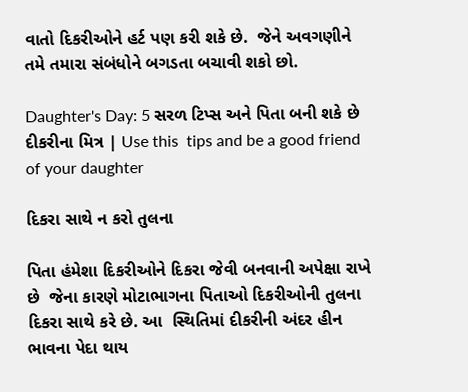વાતો દિકરીઓને હર્ટ પણ કરી શકે છે.  જેને અવગણીને તમે તમારા સંબંધોને બગડતા બચાવી શકો છો.

Daughter's Day: 5 સરળ ટિપ્સ અને પિતા બની શકે છે દીકરીના મિત્ર | Use this  tips and be a good friend of your daughter

દિકરા સાથે ન કરો તુલના

પિતા હંમેશા દિકરીઓને દિકરા જેવી બનવાની અપેક્ષા રાખે છે  જેના કારણે મોટાભાગના પિતાઓ દિકરીઓની તુલના દિકરા સાથે કરે છે. આ  સ્થિતિમાં દીકરીની અંદર હીન ભાવના પેદા થાય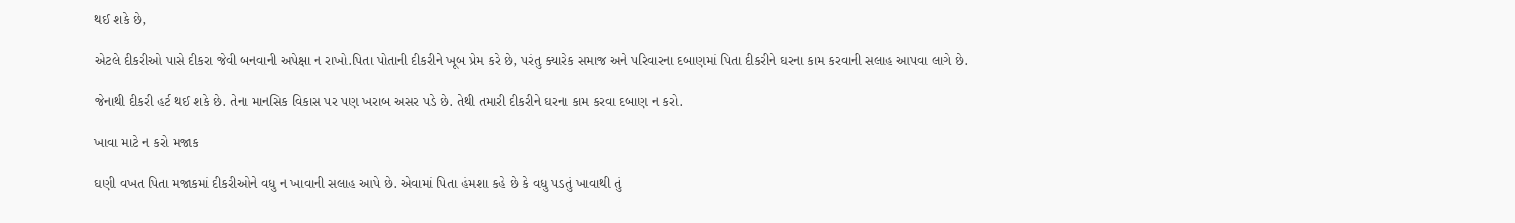થઈ શકે છે,

એટલે દીકરીઓ પાસે દીકરા જેવી બનવાની અપેક્ષા ન રાખો.પિતા પોતાની દીકરીને ખૂબ પ્રેમ કરે છે, પરંતુ ક્યારેક સમાજ અને પરિવારના દબાણમાં પિતા દીકરીને ઘરના કામ કરવાની સલાહ આપવા લાગે છે.

જેનાથી દીકરી હર્ટ થઈ શકે છે. તેના માનસિક વિકાસ પર પણ ખરાબ અસર પડે છે. તેથી તમારી દીકરીને ઘરના કામ કરવા દબાણ ન કરો.

ખાવા માટે ન કરો મજાક

ઘણી વખત પિતા મજાકમાં દીકરીઓને વધુ ન ખાવાની સલાહ આપે છે. એવામાં પિતા હંમશા કહે છે કે વધુ પડતું ખાવાથી તું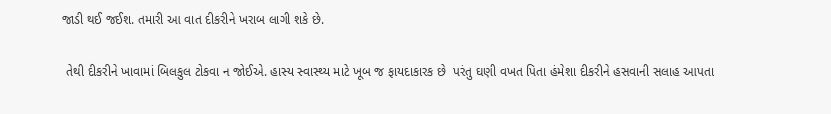જાડી થઈ જઈશ. તમારી આ વાત દીકરીને ખરાબ લાગી શકે છે.

 તેથી દીકરીને ખાવામાં બિલકુલ ટોકવા ન જોઈએ. હાસ્ય સ્વાસ્થ્ય માટે ખૂબ જ ફાયદાકારક છે  પરંતુ ઘણી વખત પિતા હંમેશા દીકરીને હસવાની સલાહ આપતા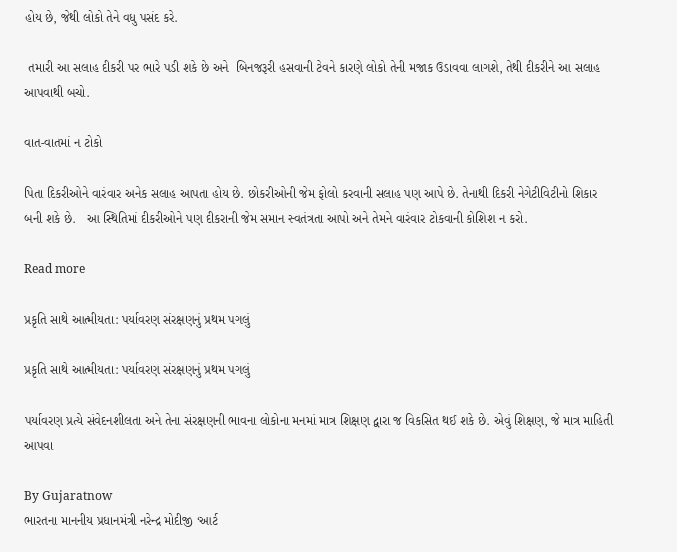હોય છે, જેથી લોકો તેને વધુ પસંદ કરે.

 તમારી આ સલાહ દીકરી પર ભારે પડી શકે છે અને  બિનજરૂરી હસવાની ટેવને કારણે લોકો તેની મજાક ઉડાવવા લાગશે, તેથી દીકરીને આ સલાહ આપવાથી બચો.

વાત-વાતમાં ન ટોકો

પિતા દિકરીઓને વારંવાર અનેક સલાહ આપતા હોય છે. છોકરીઓની જેમ ફોલો કરવાની સલાહ પણ આપે છે. તેનાથી દિકરી નેગેટીવિટીનો શિકાર બની શકે છે.   આ સ્થિતિમાં દીકરીઓને પણ દીકરાની જેમ સમાન સ્વતંત્રતા આપો અને તેમને વારંવાર ટોકવાની કોશિશ ન કરો.

Read more

પ્રકૃતિ સાથે આત્મીયતા: પર્યાવરણ સંરક્ષણનું પ્રથમ પગલું

પ્રકૃતિ સાથે આત્મીયતા: પર્યાવરણ સંરક્ષણનું પ્રથમ પગલું

પર્યાવરણ પ્રત્યે સંવેદનશીલતા અને તેના સંરક્ષણની ભાવના લોકોના મનમાં માત્ર શિક્ષણ દ્વારા જ વિકસિત થઈ શકે છે. એવું શિક્ષણ, જે માત્ર માહિતી આપવા

By Gujaratnow
ભારતના માનનીય પ્રધાનમંત્રી નરેન્દ્ર મોદીજી ‘આર્ટ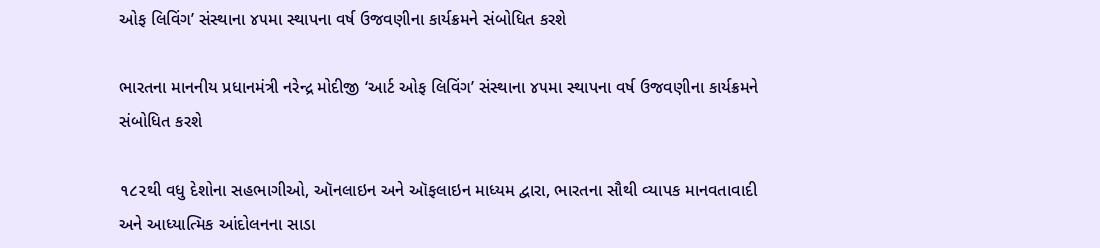ઓફ લિવિંગ’ સંસ્થાના ૪૫મા સ્થાપના વર્ષ ઉજવણીના કાર્યક્રમને સંબોધિત કરશે

ભારતના માનનીય પ્રધાનમંત્રી નરેન્દ્ર મોદીજી ‘આર્ટ ઓફ લિવિંગ’ સંસ્થાના ૪૫મા સ્થાપના વર્ષ ઉજવણીના કાર્યક્રમને સંબોધિત કરશે

૧૮૨થી વધુ દેશોના સહભાગીઓ, ઑનલાઇન અને ઑફલાઇન માધ્યમ દ્વારા, ભારતના સૌથી વ્યાપક માનવતાવાદી અને આધ્યાત્મિક આંદોલનના સાડા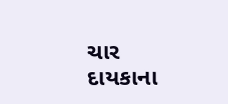ચાર દાયકાના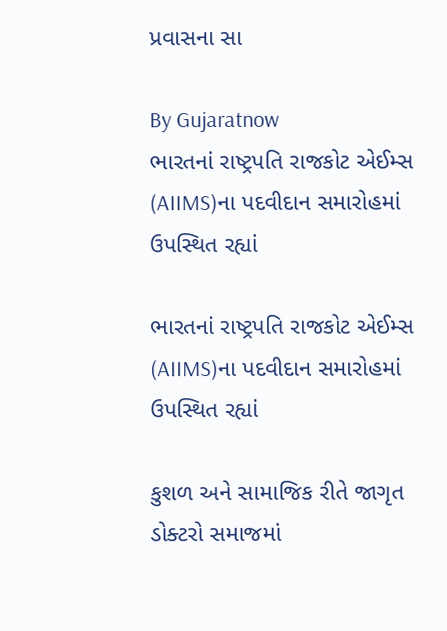પ્રવાસના સા

By Gujaratnow
ભારતનાં રાષ્ટ્રપતિ રાજકોટ એઈમ્સ (AIIMS)ના પદવીદાન સમારોહમાં ઉપસ્થિત રહ્યાં

ભારતનાં રાષ્ટ્રપતિ રાજકોટ એઈમ્સ (AIIMS)ના પદવીદાન સમારોહમાં ઉપસ્થિત રહ્યાં

કુશળ અને સામાજિક રીતે જાગૃત ડોક્ટરો સમાજમાં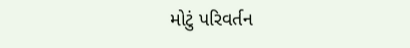મોટું પરિવર્તન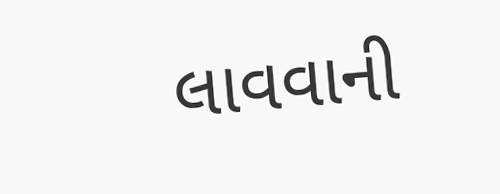લાવવાની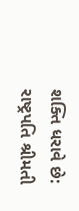શક્તિ ધરાવે છે: રાષ્ટ્રપતિ શ્રીમતી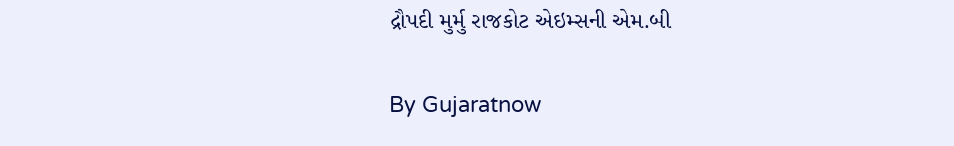દ્રૌપદી મુર્મુ રાજકોટ એઇમ્સની એમ.બી

By Gujaratnow